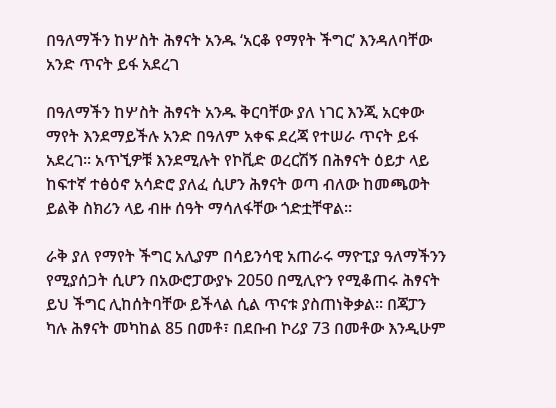በዓለማችን ከሦስት ሕፃናት አንዱ ‘አርቆ የማየት ችግር’ እንዳለባቸው አንድ ጥናት ይፋ አደረገ

በዓለማችን ከሦስት ሕፃናት አንዱ ቅርባቸው ያለ ነገር እንጂ አርቀው ማየት እንደማይችሉ አንድ በዓለም አቀፍ ደረጃ የተሠራ ጥናት ይፋ አደረገ። አጥኚዎቹ እንደሚሉት የኮቪድ ወረርሽኝ በሕፃናት ዕይታ ላይ ከፍተኛ ተፅዕኖ አሳድሮ ያለፈ ሲሆን ሕፃናት ወጣ ብለው ከመጫወት ይልቅ ስክሪን ላይ ብዙ ሰዓት ማሳለፋቸው ጎድቷቸዋል።

ራቅ ያለ የማየት ችግር አሊያም በሳይንሳዊ አጠራሩ ማዮፒያ ዓለማችንን የሚያሰጋት ሲሆን በአውሮፓውያኑ 2050 በሚሊዮን የሚቆጠሩ ሕፃናት ይህ ችግር ሊከሰትባቸው ይችላል ሲል ጥናቱ ያስጠነቅቃል። በጃፓን ካሉ ሕፃናት መካከል 85 በመቶ፣ በደቡብ ኮሪያ 73 በመቶው እንዲሁም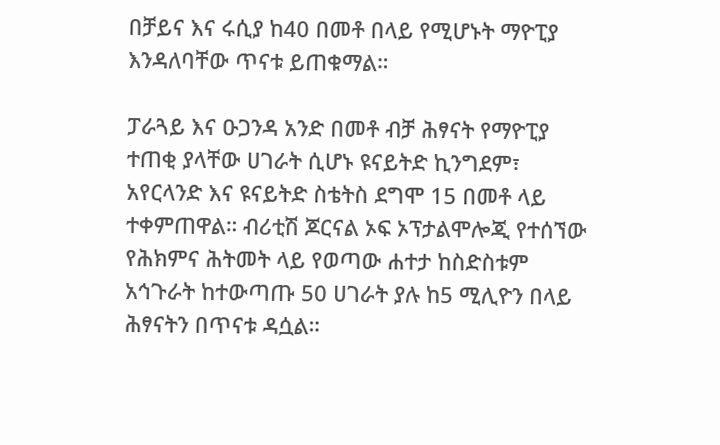በቻይና እና ሩሲያ ከ40 በመቶ በላይ የሚሆኑት ማዮፒያ እንዳለባቸው ጥናቱ ይጠቁማል።

ፓራጓይ እና ዑጋንዳ አንድ በመቶ ብቻ ሕፃናት የማዮፒያ ተጠቂ ያላቸው ሀገራት ሲሆኑ ዩናይትድ ኪንግደም፣ አየርላንድ እና ዩናይትድ ስቴትስ ደግሞ 15 በመቶ ላይ ተቀምጠዋል። ብሪቲሽ ጆርናል ኦፍ ኦፕታልሞሎጂ የተሰኘው የሕክምና ሕትመት ላይ የወጣው ሐተታ ከስድስቱም አኅጉራት ከተውጣጡ 50 ሀገራት ያሉ ከ5 ሚሊዮን በላይ ሕፃናትን በጥናቱ ዳሷል።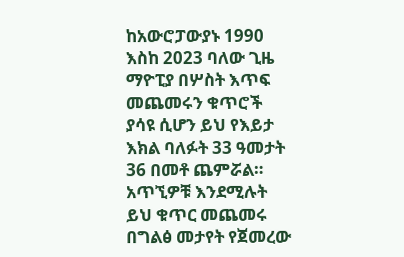ከአውሮፓውያኑ 1990 እስከ 2023 ባለው ጊዜ ማዮፒያ በሦስት እጥፍ መጨመሩን ቁጥሮች ያሳዩ ሲሆን ይህ የእይታ እክል ባለፉት 33 ዓመታት 36 በመቶ ጨምሯል። አጥኚዎቹ እንደሚሉት ይህ ቁጥር መጨመሩ በግልፅ መታየት የጀመረው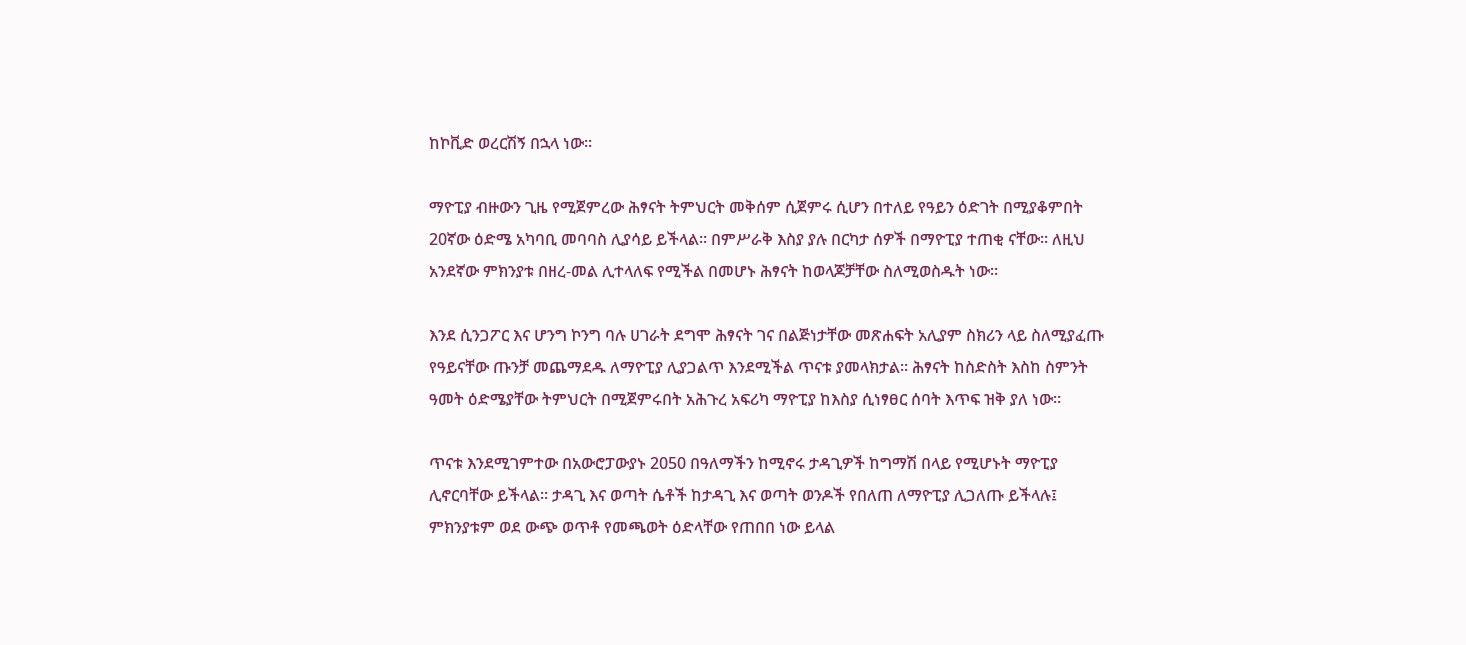ከኮቪድ ወረርሽኝ በኋላ ነው።

ማዮፒያ ብዙውን ጊዜ የሚጀምረው ሕፃናት ትምህርት መቅሰም ሲጀምሩ ሲሆን በተለይ የዓይን ዕድገት በሚያቆምበት 20ኛው ዕድሜ አካባቢ መባባስ ሊያሳይ ይችላል። በምሥራቅ እስያ ያሉ በርካታ ሰዎች በማዮፒያ ተጠቂ ናቸው። ለዚህ አንደኛው ምክንያቱ በዘረ-መል ሊተላለፍ የሚችል በመሆኑ ሕፃናት ከወላጆቻቸው ስለሚወስዱት ነው።

እንደ ሲንጋፖር እና ሆንግ ኮንግ ባሉ ሀገራት ደግሞ ሕፃናት ገና በልጅነታቸው መጽሐፍት አሊያም ስክሪን ላይ ስለሚያፈጡ የዓይናቸው ጡንቻ መጨማደዱ ለማዮፒያ ሊያጋልጥ እንደሚችል ጥናቱ ያመላክታል። ሕፃናት ከስድስት እስከ ስምንት ዓመት ዕድሜያቸው ትምህርት በሚጀምሩበት አሕጉረ አፍሪካ ማዮፒያ ከእስያ ሲነፃፀር ሰባት እጥፍ ዝቅ ያለ ነው።

ጥናቱ እንደሚገምተው በአውሮፓውያኑ 2050 በዓለማችን ከሚኖሩ ታዳጊዎች ከግማሽ በላይ የሚሆኑት ማዮፒያ ሊኖርባቸው ይችላል። ታዳጊ እና ወጣት ሴቶች ከታዳጊ እና ወጣት ወንዶች የበለጠ ለማዮፒያ ሊጋለጡ ይችላሉ፤ ምክንያቱም ወደ ውጭ ወጥቶ የመጫወት ዕድላቸው የጠበበ ነው ይላል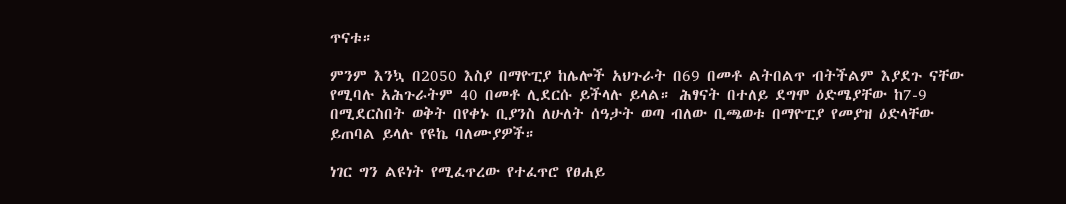ጥናቱ።

ምንም እንኳ በ2050 እስያ በማዮፒያ ከሌሎች አህጉራት በ69 በመቶ ልትበልጥ ብትችልም እያደጉ ናቸው የሚባሉ አሕጉራትም 40 በመቶ ሊደርሱ ይችላሉ ይላል። ሕፃናት በተለይ ደግሞ ዕድሜያቸው ከ7-9 በሚደርስበት ወቅት በየቀኑ ቢያንስ ለሁለት ሰዓታት ወጣ ብለው ቢጫወቱ በማዮፒያ የመያዝ ዕድላቸው ይጠባል ይላሉ የዩኬ ባለሙያዎች።

ነገር ግን ልዩነት የሚፈጥረው የተፈጥሮ የፀሐይ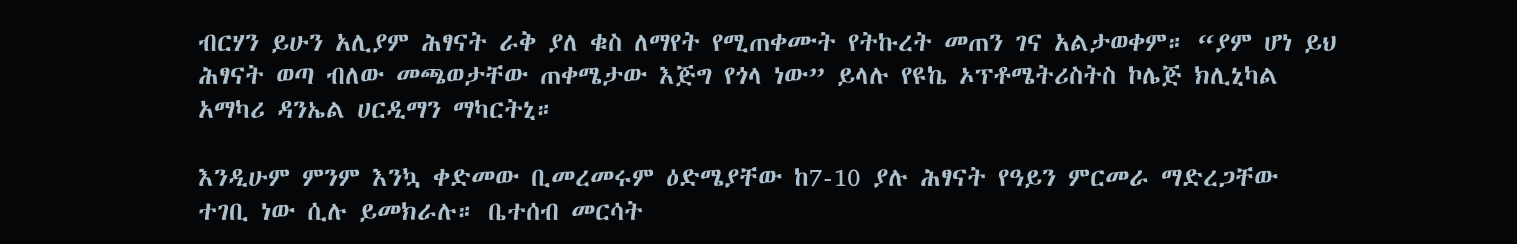ብርሃን ይሁን አሊያም ሕፃናት ራቅ ያለ ቁስ ለማየት የሚጠቀሙት የትኩረት መጠን ገና አልታወቀም። “ያም ሆነ ይህ ሕፃናት ወጣ ብለው መጫወታቸው ጠቀሜታው እጅግ የጎላ ነው” ይላሉ የዩኬ ኦፕቶሜትሪስትስ ኮሌጅ ክሊኒካል አማካሪ ዳንኤል ሀርዲማን ማካርትኒ።

እንዲሁም ምንም እንኳ ቀድመው ቢመረመሩም ዕድሜያቸው ከ7-10 ያሉ ሕፃናት የዓይን ምርመራ ማድረጋቸው ተገቢ ነው ሲሉ ይመክራሉ። ቤተሰብ መርሳት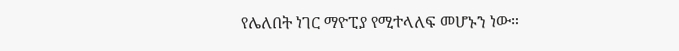የሌለበት ነገር ማዮፒያ የሚተላለፍ መሆኑን ነው።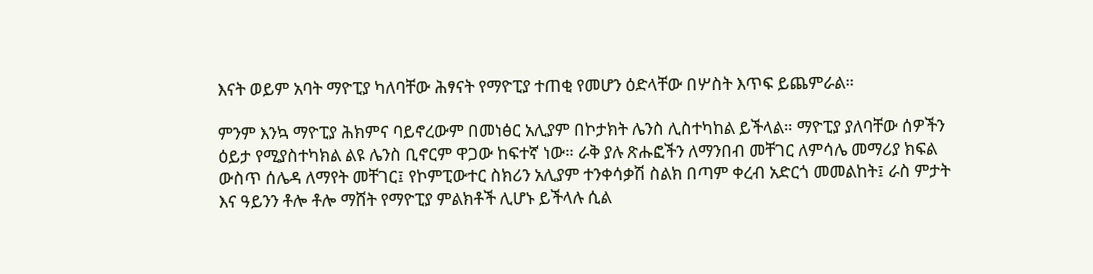እናት ወይም አባት ማዮፒያ ካለባቸው ሕፃናት የማዮፒያ ተጠቂ የመሆን ዕድላቸው በሦስት እጥፍ ይጨምራል።

ምንም እንኳ ማዮፒያ ሕክምና ባይኖረውም በመነፅር አሊያም በኮታክት ሌንስ ሊስተካከል ይችላል። ማዮፒያ ያለባቸው ሰዎችን ዕይታ የሚያስተካክል ልዩ ሌንስ ቢኖርም ዋጋው ከፍተኛ ነው። ራቅ ያሉ ጽሑፎችን ለማንበብ መቸገር ለምሳሌ መማሪያ ክፍል ውስጥ ሰሌዳ ለማየት መቸገር፤ የኮምፒውተር ስክሪን አሊያም ተንቀሳቃሽ ስልክ በጣም ቀረብ አድርጎ መመልከት፤ ራስ ምታት እና ዓይንን ቶሎ ቶሎ ማሸት የማዮፒያ ምልክቶች ሊሆኑ ይችላሉ ሲል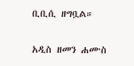ቢቢሲ ዘግቧል።

አዲስ ዘመን ሐሙስ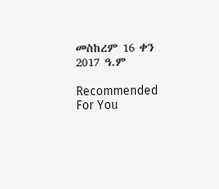መስከረም 16 ቀን 2017 ዓ.ም

Recommended For You